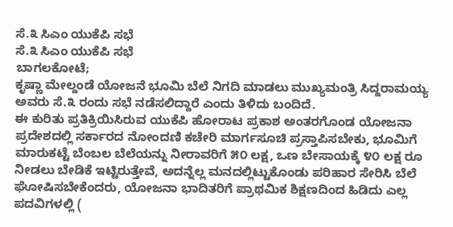ಸೆ.೩ ಸಿಎಂ ಯುಕೆಪಿ ಸಭೆ
ಸೆ.೩ ಸಿಎಂ ಯುಕೆಪಿ ಸಭೆ
ಬಾಗಲಕೋಟೆ;
ಕೃಷ್ಣಾ ಮೇಲ್ದಂಡೆ ಯೋಜನೆ ಭೂಮಿ ಬೆಲೆ ನಿಗದಿ ಮಾಡಲು ಮುಖ್ಯಮಂತ್ರಿ ಸಿದ್ದರಾಮಯ್ಯ ಅವರು ಸೆ.೩ ರಂದು ಸಭೆ ನಡೆಸಲಿದ್ದಾರೆ ಎಂದು ತಿಳಿದು ಬಂದಿದೆ.
ಈ ಕುರಿತು ಪ್ರತಿಕ್ರಿಯಿಸಿರುವ ಯುಕೆಪಿ ಹೋರಾಟ ಪ್ರಕಾಶ ಅಂತರಗೊಂಡ ಯೋಜನಾ ಪ್ರದೇಶದಲ್ಲಿ ಸರ್ಕಾರದ ನೋಂದಣಿ ಕಚೇರಿ ಮಾರ್ಗಸೂಚಿ ಪ್ರಸ್ತಾಪಿಸಬೇಕು, ಭೂಮಿಗೆ ಮಾರುಕಟ್ಟೆ ಬೆಂಬಲ ಬೆಲೆಯನ್ನು ನೀರಾವರಿಗೆ ೫೦ ಲಕ್ಷ, ಒಣ ಬೇಸಾಯಕ್ಕೆ ೪೦ ಲಕ್ಷ ರೂ ನೀಡಲು ಬೇಡಿಕೆ ಇಟ್ಟಿರುತ್ತೇವೆ, ಅದನ್ನೆಲ್ಲ ಮನದಲ್ಲಿಟ್ಟುಕೊಂಡು ಪರಿಹಾರ ಸೇರಿಸಿ ಬೆಲೆ ಘೋಷಿಸಬೇಕೆಂದರು, ಯೋಜನಾ ಭಾದಿತರಿಗೆ ಪ್ರಾಥಮಿಕ ಶಿಕ್ಷಣದಿಂದ ಹಿಡಿದು ಎಲ್ಲ ಪದವಿಗಳಲ್ಲಿ (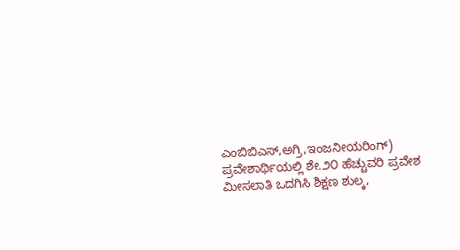ಎಂಬಿಬಿಎಸ್,ಅಗ್ರಿ,ಇಂಜನೀಯರಿಂಗ್) ಪ್ರವೇಶಾರ್ಥಿಯಲ್ಲಿ ಶೇ.೨೦ ಹೆಚ್ಚುವರಿ ಪ್ರವೇಶ ಮೀಸಲಾತಿ ಒದಗಿಸಿ ಶಿಕ್ಷಣ ಶುಲ್ಕ,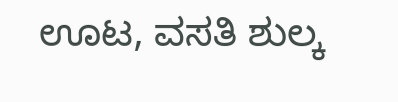ಊಟ, ವಸತಿ ಶುಲ್ಕ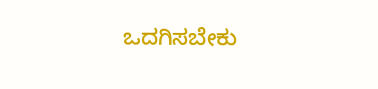ಒದಗಿಸಬೇಕು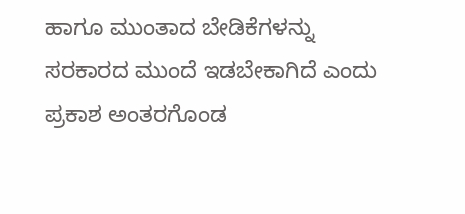ಹಾಗೂ ಮುಂತಾದ ಬೇಡಿಕೆಗಳನ್ನು ಸರಕಾರದ ಮುಂದೆ ಇಡಬೇಕಾಗಿದೆ ಎಂದು ಪ್ರಕಾಶ ಅಂತರಗೊಂಡ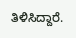ತಿಳಿಸಿದ್ದಾರೆ.